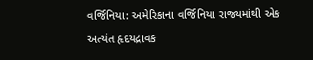વર્જિનિયા: અમેરિકાના વર્જિનિયા રાજ્યમાંથી એક અત્યંત હૃદયદ્રાવક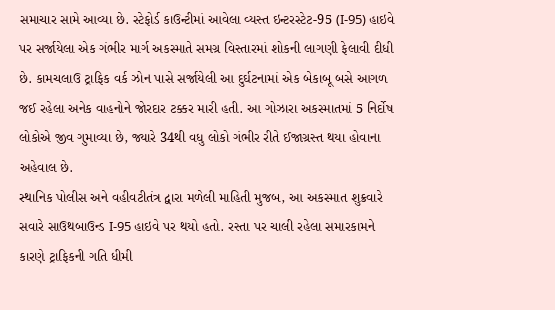સમાચાર સામે આવ્યા છે. સ્ટેફોર્ડ કાઉન્ટીમાં આવેલા વ્યસ્ત ઇન્ટરસ્ટેટ-95 (I-95) હાઇવે પર સર્જાયેલા એક ગંભીર માર્ગ અકસ્માતે સમગ્ર વિસ્તારમાં શોકની લાગણી ફેલાવી દીધી છે. કામચલાઉ ટ્રાફિક વર્ક ઝોન પાસે સર્જાયેલી આ દુર્ઘટનામાં એક બેકાબૂ બસે આગળ જઈ રહેલા અનેક વાહનોને જોરદાર ટક્કર મારી હતી. આ ગોઝારા અકસ્માતમાં 5 નિર્દોષ લોકોએ જીવ ગુમાવ્યા છે, જ્યારે 34થી વધુ લોકો ગંભીર રીતે ઈજાગ્રસ્ત થયા હોવાના અહેવાલ છે.
સ્થાનિક પોલીસ અને વહીવટીતંત્ર દ્વારા મળેલી માહિતી મુજબ, આ અકસ્માત શુક્રવારે સવારે સાઉથબાઉન્ડ I-95 હાઇવે પર થયો હતો. રસ્તા પર ચાલી રહેલા સમારકામને કારણે ટ્રાફિકની ગતિ ધીમી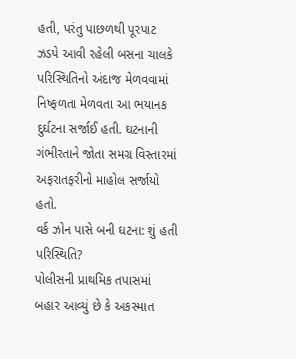હતી, પરંતુ પાછળથી પૂરપાટ ઝડપે આવી રહેલી બસના ચાલકે પરિસ્થિતિનો અંદાજ મેળવવામાં નિષ્ફળતા મેળવતા આ ભયાનક દુર્ઘટના સર્જાઈ હતી. ઘટનાની ગંભીરતાને જોતા સમગ્ર વિસ્તારમાં અફરાતફરીનો માહોલ સર્જાયો હતો.
વર્ક ઝોન પાસે બની ઘટના: શું હતી પરિસ્થિતિ?
પોલીસની પ્રાથમિક તપાસમાં બહાર આવ્યું છે કે અકસ્માત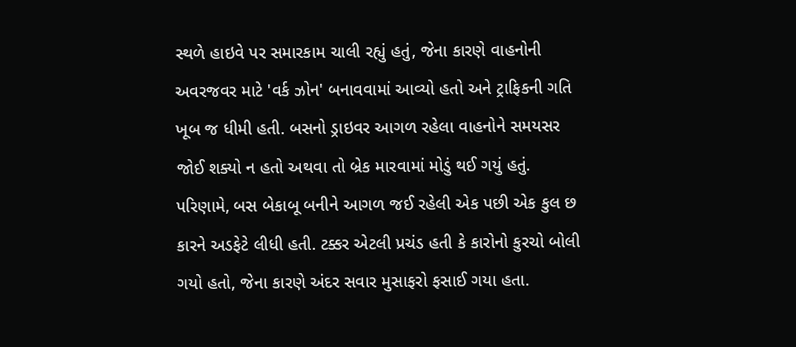સ્થળે હાઇવે પર સમારકામ ચાલી રહ્યું હતું, જેના કારણે વાહનોની અવરજવર માટે 'વર્ક ઝોન' બનાવવામાં આવ્યો હતો અને ટ્રાફિકની ગતિ ખૂબ જ ધીમી હતી. બસનો ડ્રાઇવર આગળ રહેલા વાહનોને સમયસર જોઈ શક્યો ન હતો અથવા તો બ્રેક મારવામાં મોડું થઈ ગયું હતું. પરિણામે, બસ બેકાબૂ બનીને આગળ જઈ રહેલી એક પછી એક કુલ છ કારને અડફેટે લીધી હતી. ટક્કર એટલી પ્રચંડ હતી કે કારોનો કુરચો બોલી ગયો હતો, જેના કારણે અંદર સવાર મુસાફરો ફસાઈ ગયા હતા.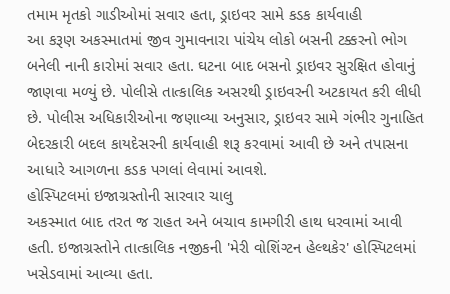તમામ મૃતકો ગાડીઓમાં સવાર હતા, ડ્રાઇવર સામે કડક કાર્યવાહી
આ કરૂણ અકસ્માતમાં જીવ ગુમાવનારા પાંચેય લોકો બસની ટક્કરનો ભોગ બનેલી નાની કારોમાં સવાર હતા. ઘટના બાદ બસનો ડ્રાઇવર સુરક્ષિત હોવાનું જાણવા મળ્યું છે. પોલીસે તાત્કાલિક અસરથી ડ્રાઇવરની અટકાયત કરી લીધી છે. પોલીસ અધિકારીઓના જણાવ્યા અનુસાર, ડ્રાઇવર સામે ગંભીર ગુનાહિત બેદરકારી બદલ કાયદેસરની કાર્યવાહી શરૂ કરવામાં આવી છે અને તપાસના આધારે આગળના કડક પગલાં લેવામાં આવશે.
હોસ્પિટલમાં ઇજાગ્રસ્તોની સારવાર ચાલુ
અકસ્માત બાદ તરત જ રાહત અને બચાવ કામગીરી હાથ ધરવામાં આવી હતી. ઇજાગ્રસ્તોને તાત્કાલિક નજીકની 'મેરી વોશિંગ્ટન હેલ્થકેર' હોસ્પિટલમાં ખસેડવામાં આવ્યા હતા.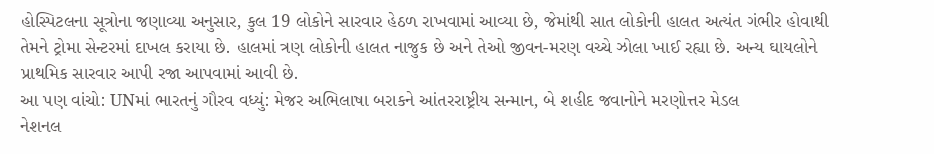હોસ્પિટલના સૂત્રોના જણાવ્યા અનુસાર, કુલ 19 લોકોને સારવાર હેઠળ રાખવામાં આવ્યા છે, જેમાંથી સાત લોકોની હાલત અત્યંત ગંભીર હોવાથી તેમને ટ્રોમા સેન્ટરમાં દાખલ કરાયા છે. હાલમાં ત્રણ લોકોની હાલત નાજુક છે અને તેઓ જીવન-મરણ વચ્ચે ઝોલા ખાઈ રહ્યા છે. અન્ય ઘાયલોને પ્રાથમિક સારવાર આપી રજા આપવામાં આવી છે.
આ પણ વાંચો: UNમાં ભારતનું ગૌરવ વધ્યું: મેજર અભિલાષા બરાકને આંતરરાષ્ટ્રીય સન્માન, બે શહીદ જવાનોને મરણોત્તર મેડલ
નેશનલ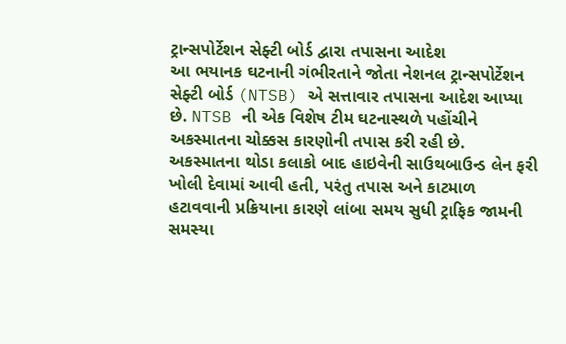ટ્રાન્સપોર્ટેશન સેફ્ટી બોર્ડ દ્વારા તપાસના આદેશ
આ ભયાનક ઘટનાની ગંભીરતાને જોતા નેશનલ ટ્રાન્સપોર્ટેશન સેફ્ટી બોર્ડ (NTSB) એ સત્તાવાર તપાસના આદેશ આપ્યા છે. NTSB ની એક વિશેષ ટીમ ઘટનાસ્થળે પહોંચીને અકસ્માતના ચોક્કસ કારણોની તપાસ કરી રહી છે. અકસ્માતના થોડા કલાકો બાદ હાઇવેની સાઉથબાઉન્ડ લેન ફરી ખોલી દેવામાં આવી હતી, પરંતુ તપાસ અને કાટમાળ હટાવવાની પ્રક્રિયાના કારણે લાંબા સમય સુધી ટ્રાફિક જામની સમસ્યા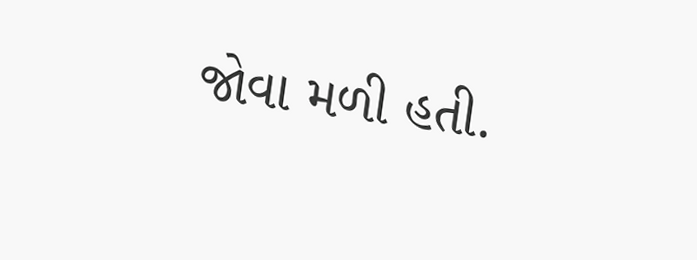જોવા મળી હતી.